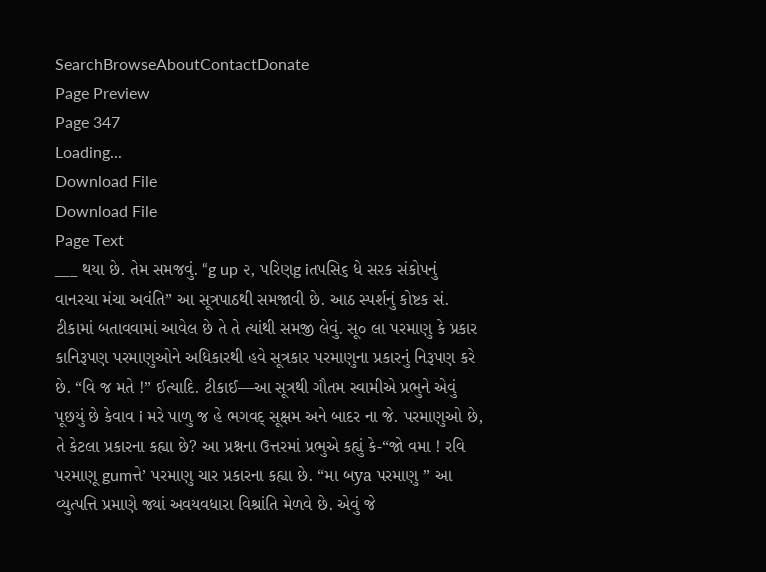SearchBrowseAboutContactDonate
Page Preview
Page 347
Loading...
Download File
Download File
Page Text
___ થયા છે. તેમ સમજવું. “g up ૨, પરિણg iતપસિ૬ ધે સરક સંકોપનું વાનરચા મંચા અવંતિ” આ સૂત્રપાઠથી સમજાવી છે. આઠ સ્પર્શનું કોષ્ટક સં. ટીકામાં બતાવવામાં આવેલ છે તે તે ત્યાંથી સમજી લેવું. સૂ૦ લા પરમાણુ કે પ્રકાર કાનિરૂપણ પરમાણુઓને અધિકારથી હવે સૂત્રકાર પરમાણુના પ્રકારનું નિરૂપણ કરે છે. “વિ જ મતે !” ઈત્યાદિ. ટીકાઈ—આ સૂત્રથી ગૌતમ સ્વામીએ પ્રભુને એવું પૂછયું છે કેવાવ i મરે પાળુ જ હે ભગવદ્ સૂક્ષમ અને બાદર ના જે. પરમાણુઓ છે, તે કેટલા પ્રકારના કહ્યા છે? આ પ્રશ્નના ઉત્તરમાં પ્રભુએ કહ્યું કે-“જો વમા ! રવિ પરમાણૂ gumત્તે’ પરમાણુ ચાર પ્રકારના કહ્યા છે. “મા બya પરમાણુ ” આ વ્યુત્પત્તિ પ્રમાણે જ્યાં અવયવધારા વિશ્રાંતિ મેળવે છે. એવું જે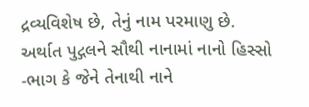દ્રવ્યવિશેષ છે, તેનું નામ પરમાણુ છે. અર્થાત પુદ્ગલને સૌથી નાનામાં નાનો હિસ્સો -ભાગ કે જેને તેનાથી નાને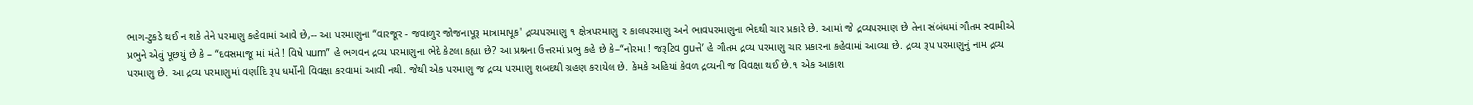ભાગ-ટુકડે થઈ ન શકે તેને પરમાણુ કહેવામાં આવે છે,-- આ પરમાણુના “વારજૂર - જવાળુર જોજનાપૂરૂ માત્રામાપૂક' દ્રવ્યપરમાણુ ૧ ક્ષેત્રપરમાણુ ૨ કાલપરમાણુ અને ભાવપરમાણુના ભેદથી ચાર પ્રકારે છે. આમાં જે દ્રવ્યપરમાણ છે તેના સંબંધમાં ગૌતમ સ્વામીએ પ્રભુને એવું પૂછયું છે કે – “દવસમાજૂ માં મંતે ! વિષે પum” હે ભગવન દ્રવ્ય પરમાણુના ભેદે કેટલા કહ્યા છે? આ પ્રશ્નના ઉત્તરમાં પ્રભુ કહે છે કે–“નોરમા ! જરૂટિવ guત્તે’ હે ગૌતમ દ્રવ્ય પરમાણુ ચાર પ્રકારના કહેવામાં આવ્યા છે. દ્રવ્ય રૂપ પરમાણુનું નામ દ્રવ્ય પરમાણુ છે. આ દ્રવ્ય પરમાણુમાં વર્ણાદિ રૂપ ધર્મોની વિવક્ષા કરવામાં આવી નથી. જેથી એક પરમાણુ જ દ્રવ્ય પરમાણુ શબદથી ગ્રહણ કરાયેલ છે. કેમકે અહિયાં કેવળ દ્રવ્યની જ વિવક્ષા થઈ છે.૧ એક આકાશ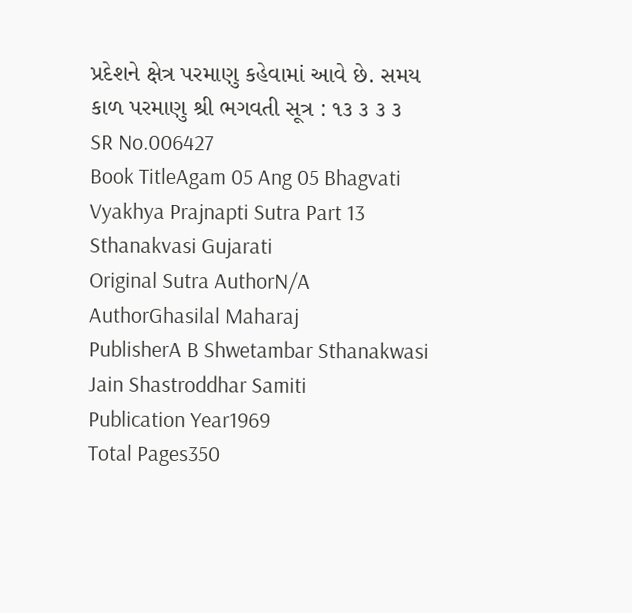પ્રદેશને ક્ષેત્ર પરમાણુ કહેવામાં આવે છે. સમય કાળ પરમાણુ શ્રી ભગવતી સૂત્ર : ૧૩ ૩ ૩ ૩
SR No.006427
Book TitleAgam 05 Ang 05 Bhagvati Vyakhya Prajnapti Sutra Part 13 Sthanakvasi Gujarati
Original Sutra AuthorN/A
AuthorGhasilal Maharaj
PublisherA B Shwetambar Sthanakwasi Jain Shastroddhar Samiti
Publication Year1969
Total Pages350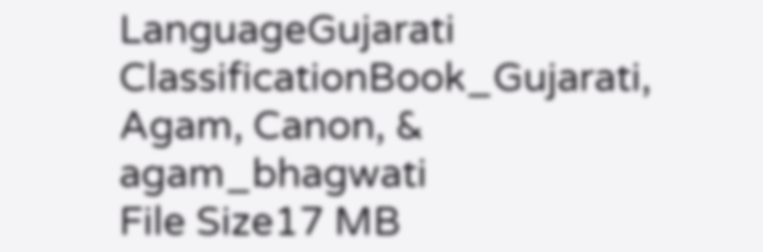LanguageGujarati
ClassificationBook_Gujarati, Agam, Canon, & agam_bhagwati
File Size17 MB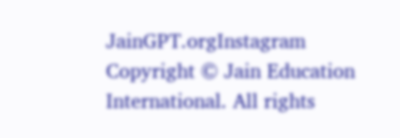JainGPT.orgInstagram
Copyright © Jain Education International. All rights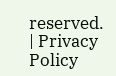reserved. | Privacy Policy